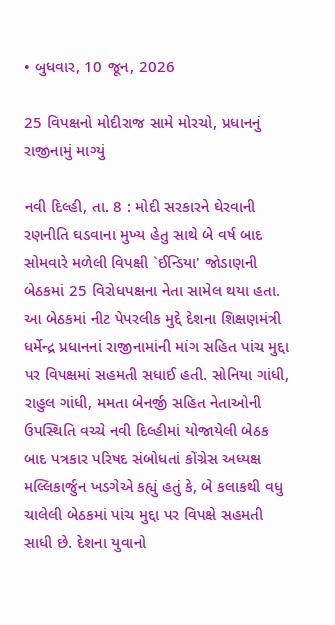• બુધવાર, 10 જૂન, 2026

25 વિપક્ષનો મોદીરાજ સામે મોરચો, પ્રધાનનું રાજીનામું માગ્યું

નવી દિલ્હી, તા. 8 : મોદી સરકારને ઘેરવાની રણનીતિ ઘડવાના મુખ્ય હેતુ સાથે બે વર્ષ બાદ સોમવારે મળેલી વિપક્ષી `ઈન્ડિયા' જોડાણની બેઠકમાં 25 વિરોધપક્ષના નેતા સામેલ થયા હતા. આ બેઠકમાં નીટ પેપરલીક મુદ્દે દેશના શિક્ષણમંત્રી ધર્મેન્દ્ર પ્રધાનનાં રાજીનામાંની માંગ સહિત પાંચ મુદ્દા પર વિપક્ષમાં સહમતી સધાઈ હતી. સોનિયા ગાંધી, રાહુલ ગાંધી, મમતા બેનર્જી સહિત નેતાઓની ઉપસ્થિતિ વચ્ચે નવી દિલ્હીમાં યોજાયેલી બેઠક બાદ પત્રકાર પરિષદ સંબોધતાં કોંગ્રેસ અધ્યક્ષ મલ્લિકાર્જુન ખડગેએ કહ્યું હતું કે, બે કલાકથી વધુ ચાલેલી બેઠકમાં પાંચ મુદ્દા પર વિપક્ષે સહમતી સાધી છે. દેશના યુવાનો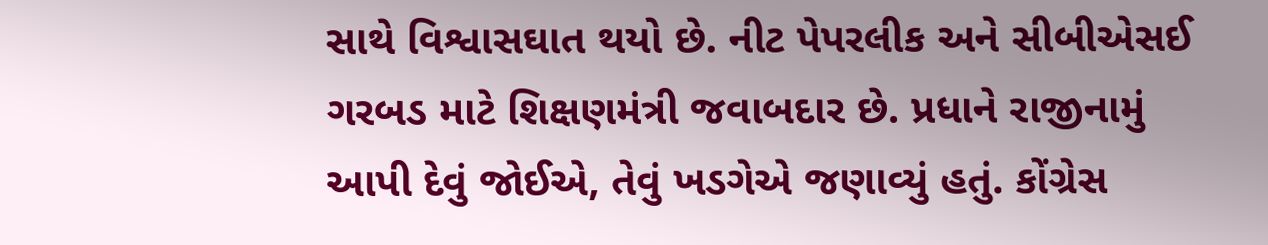સાથે વિશ્વાસઘાત થયો છે. નીટ પેપરલીક અને સીબીએસઈ ગરબડ માટે શિક્ષણમંત્રી જવાબદાર છે. પ્રધાને રાજીનામું આપી દેવું જોઈએ, તેવું ખડગેએ જણાવ્યું હતું. કોંગ્રેસ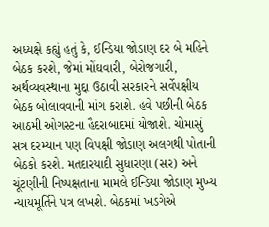અધ્યક્ષે કહ્યું હતું કે, ઈન્ડિયા જોડાણ દર બે મહિને બેઠક કરશે, જેમાં મોંઘવારી, બેરોજગારી, અર્થવ્યવસ્થાના મુદ્દા ઉઠાવી સરકારને સર્વેપક્ષીય બેઠક બોલાવવાની માંગ કરાશે. હવે પછીની બેઠક આઠમી ઓગસ્ટના હૈદરાબાદમાં યોજાશે. ચોમાસું સત્ર દરમ્યાન પણ વિપક્ષી જોડાણ અલગથી પોતાની બેઠકો કરશે. મતદારયાદી સુધારણા (સર) અને ચૂંટણીની નિષ્પક્ષતાના મામલે ઈન્ડિયા જોડાણ મુખ્ય ન્યાયમૂર્તિને પત્ર લખશે. બેઠકમાં ખડગેએ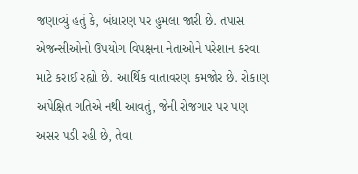જણાવ્યું હતું કે, બંધારણ પર હુમલા જારી છે. તપાસ એજન્સીઓનો ઉપયોગ વિપક્ષના નેતાઓને પરેશાન કરવા માટે કરાઈ રહ્યો છે. આર્થિક વાતાવરણ કમજોર છે. રોકાણ અપેક્ષિત ગતિએ નથી આવતું, જેની રોજગાર પર પણ અસર પડી રહી છે, તેવા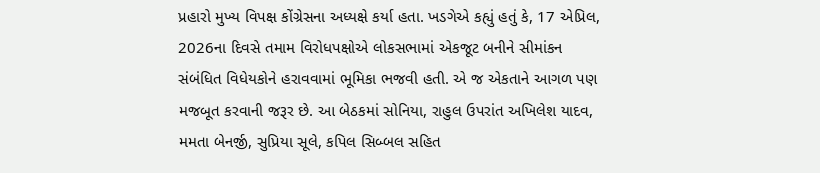પ્રહારો મુખ્ય વિપક્ષ કોંગ્રેસના અધ્યક્ષે કર્યા હતા. ખડગેએ કહ્યું હતું કે, 17 એપ્રિલ, 2026ના દિવસે તમામ વિરોધપક્ષોએ લોકસભામાં એકજૂટ બનીને સીમાંકન સંબંધિત વિધેયકોને હરાવવામાં ભૂમિકા ભજવી હતી. એ જ એકતાને આગળ પણ મજબૂત કરવાની જરૂર છે. આ બેઠકમાં સોનિયા, રાહુલ ઉપરાંત અખિલેશ યાદવ, મમતા બેનર્જી, સુપ્રિયા સૂલે, કપિલ સિબ્બલ સહિત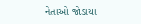નેતાઓ જોડાયા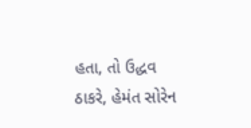હતા, તો ઉદ્ધવ ઠાકરે, હેમંત સોરેન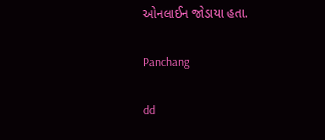ઓનલાઈન જોડાયા હતા.

Panchang

dd